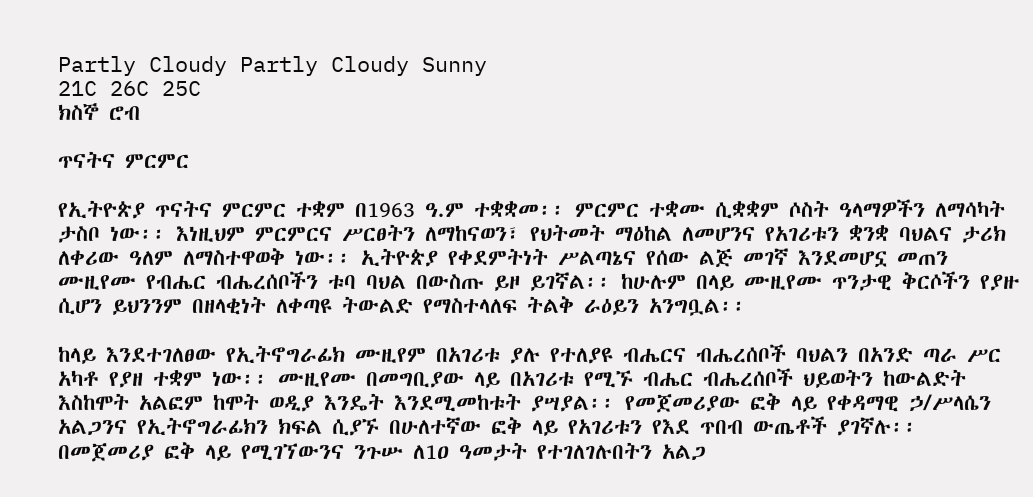Partly Cloudy Partly Cloudy Sunny
21C 26C 25C
ክስኞ ሮብ

ጥናትና ምርምር

የኢትዮጵያ ጥናትና ምርምር ተቋም በ1963 ዓ.ም ተቋቋመ፡፡ ምርምር ተቋሙ ሲቋቋም ሶስት ዓላማዎችን ለማሳካት ታስቦ ነው፡፡ እነዚህም ምርምርና ሥርፀትን ለማከናወን፣ የህትመት ማዕከል ለመሆንና የአገሪቱን ቋንቋ ባህልና ታሪክ ለቀሪው ዓለም ለማስተዋወቅ ነው፡፡ ኢትዮጵያ የቀደምትነት ሥልጣኔና የሰው ልጅ መገኛ እንደመሆኗ መጠን ሙዚየሙ የብሔር ብሔረሰቦችን ቱባ ባህል በውስጡ ይዞ ይገኛል፡፡ ከሁሉም በላይ ሙዚየሙ ጥንታዊ ቅርሶችን የያዙ ሲሆን ይህንንም በዘላቂነት ለቀጣዩ ትውልድ የማስተላለፍ ትልቅ ራዕይን አንግቧል፡፡

ከላይ እንደተገለፀው የኢትኖግራፊክ ሙዚየም በአገሪቱ ያሉ የተለያዩ ብሔርና ብሔረሰቦች ባህልን በአንድ ጣራ ሥር አካቶ የያዘ ተቋም ነው፡፡ ሙዚየሙ በመግቢያው ላይ በአገሪቱ የሚኙ ብሔር ብሔረሰቦች ህይወትን ከውልድት እስከሞት አልፎም ከሞት ወዲያ እንዴት እንደሚመከቱት ያሣያል፡፡ የመጀመሪያው ፎቅ ላይ የቀዳማዊ ኃ/ሥላሴን አልጋንና የኢትኖግራፊክን ክፍል ሲያኙ በሁለተኛው ፎቅ ላይ የአገሪቱን የእደ ጥበብ ውጤቶች ያገኛሉ፡፡ በመጀመሪያ ፎቅ ላይ የሚገኘውንና ንጉሡ ለ1ዐ ዓመታት የተገለገሉበትን አልጋ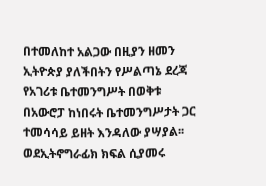በተመለከተ አልጋው በዚያን ዘመን ኢትዮጵያ ያለችበትን የሥልጣኔ ደረጃ የአገሪቱ ቤተመንግሥት በወቅቱ በአውሮፓ ከነበሩት ቤተመንግሥታት ጋር ተመሳሳይ ይዘት እንዳለው ያሣያል፡፡ ወደኢትኖግራፊክ ክፍል ሲያመሩ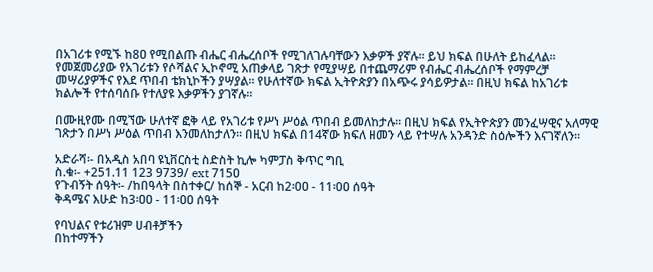በአገሪቱ የሚኙ ከ8ዐ የሚበልጡ ብሔር ብሔረሰቦች የሚገለገሉባቸውን እቃዎች ያኛሉ፡፡ ይህ ክፍል በሁለት ይከፈላል፡፡ የመጀመሪያው የአገሪቱን የሶሻልና ኢኮኖሚ አጠቃላይ ገጽታ የሚያሣይ በተጨማሪም የብሔር ብሔረሰቦች የማምረቻ መሣሪያዎችና የእደ ጥበብ ቴክኒኮችን ያሣያል፡፡ የሁለተኛው ክፍል ኢትዮጵያን በአጭሩ ያሳይዎታል፡፡ በዚህ ክፍል ከአገሪቱ ክልሎች የተሰባሰቡ የተለያዩ እቃዎችን ያገኛሉ፡፡

በሙዚየሙ በሚኘው ሁለተኛ ፎቅ ላይ የአገሪቱ የሥነ ሥዕል ጥበብ ይመለከታሉ፡፡ በዚህ ክፍል የኢትዮጵያን መንፈሣዊና አለማዊ ገጽታን በሥነ ሥዕል ጥበብ እንመለከታለን፡፡ በዚህ ክፍል በ14ኛው ክፍለ ዘመን ላይ የተሣሉ አንዳንድ ስዕሎችን እናገኛለን፡፡

አድራሻ፡- በአዲስ አበባ ዩኒቨርስቲ ስድስት ኪሎ ካምፓስ ቅጥር ግቢ
ስ.ቁ፡- +251.11 123 9739/ ext 715ዐ
የጉብኝት ሰዓት፡- /ከበዓላት በስተቀር/ ከሰኞ - አርብ ከ2፡0ዐ - 11፡0ዐ ሰዓት
ቅዳሜና እሁድ ከ3፡ዐዐ - 11፡ዐዐ ሰዓት

የባህልና የቱሪዝም ሀብቶቻችን
በከተማችን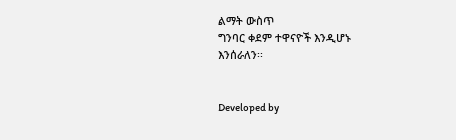ልማት ውስጥ
ግንባር ቀደም ተዋናዮች እንዲሆኑ
እንሰራለን፡፡


Developed by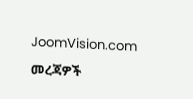JoomVision.com

መረጃዎች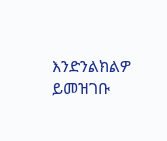እንድንልክልዎ ይመዝገቡ